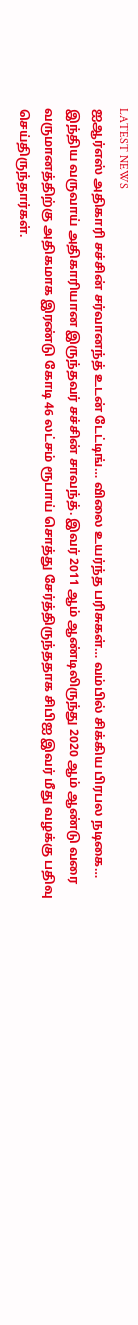LATEST NEWS
ஐஆர்எஸ் அதிகாரி சச்சின் சர்வானந்த் உடன் டேட்டிங்… விலை உயர்ந்த பரிசுகள்… வம்பில் சிக்கிய பிரபல நடிகை…
இந்திய வருவாய் அதிகாரியான இருந்தவர் சச்சின் சாவந்த். இவர் 2011 ஆம் ஆண்டிலிருந்து 2020 ஆம் ஆண்டு வரை வருமானத்திற்கு அதிகமாக இரண்டு கோடி 46 லட்சம் ரூபாய் சொத்து சேர்த்திருந்ததாக சிபிஐ இவர் மீது வழக்கு பதிவு செய்திருந்தார்கள்.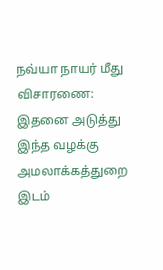நவ்யா நாயர் மீது விசாரணை: இதனை அடுத்து இந்த வழக்கு அமலாக்கத்துறை இடம்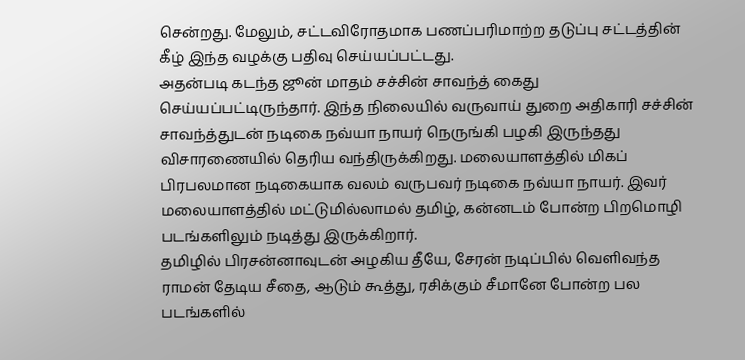சென்றது. மேலும், சட்டவிரோதமாக பணப்பரிமாற்ற தடுப்பு சட்டத்தின் கீழ் இந்த வழக்கு பதிவு செய்யப்பட்டது.
அதன்படி கடந்த ஜூன் மாதம் சச்சின் சாவந்த் கைது செய்யப்பட்டிருந்தார். இந்த நிலையில் வருவாய் துறை அதிகாரி சச்சின் சாவந்த்துடன் நடிகை நவ்யா நாயர் நெருங்கி பழகி இருந்தது விசாரணையில் தெரிய வந்திருக்கிறது. மலையாளத்தில் மிகப் பிரபலமான நடிகையாக வலம் வருபவர் நடிகை நவ்யா நாயர். இவர் மலையாளத்தில் மட்டுமில்லாமல் தமிழ், கன்னடம் போன்ற பிறமொழி படங்களிலும் நடித்து இருக்கிறார்.
தமிழில் பிரசன்னாவுடன் அழகிய தீயே, சேரன் நடிப்பில் வெளிவந்த ராமன் தேடிய சீதை, ஆடும் கூத்து, ரசிக்கும் சீமானே போன்ற பல படங்களில்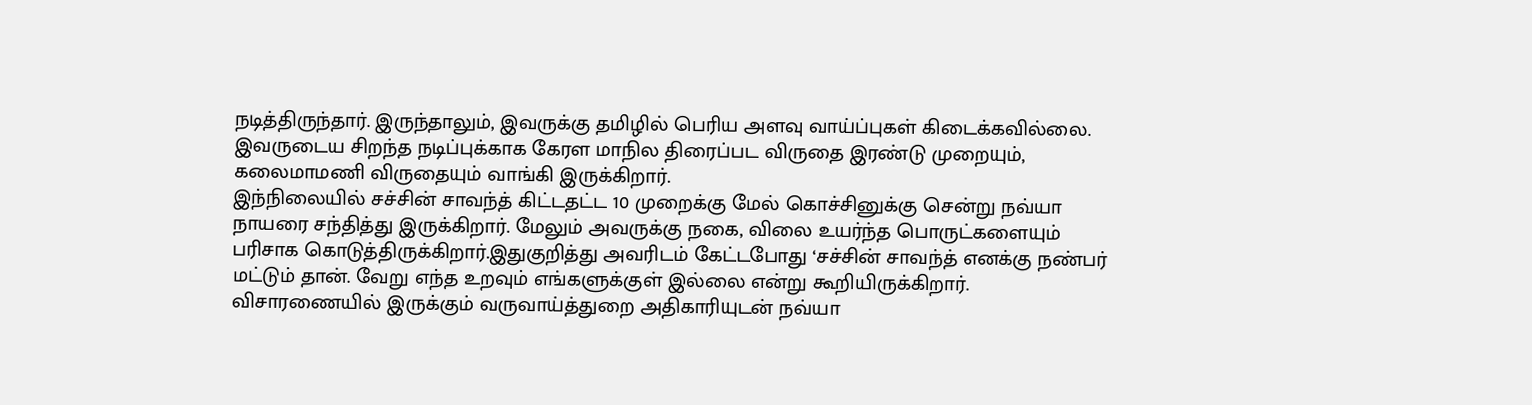நடித்திருந்தார். இருந்தாலும், இவருக்கு தமிழில் பெரிய அளவு வாய்ப்புகள் கிடைக்கவில்லை. இவருடைய சிறந்த நடிப்புக்காக கேரள மாநில திரைப்பட விருதை இரண்டு முறையும், கலைமாமணி விருதையும் வாங்கி இருக்கிறார்.
இந்நிலையில் சச்சின் சாவந்த் கிட்டதட்ட 10 முறைக்கு மேல் கொச்சினுக்கு சென்று நவ்யா நாயரை சந்தித்து இருக்கிறார். மேலும் அவருக்கு நகை, விலை உயர்ந்த பொருட்களையும் பரிசாக கொடுத்திருக்கிறார்.இதுகுறித்து அவரிடம் கேட்டபோது ‘சச்சின் சாவந்த் எனக்கு நண்பர் மட்டும் தான். வேறு எந்த உறவும் எங்களுக்குள் இல்லை என்று கூறியிருக்கிறார். விசாரணையில் இருக்கும் வருவாய்த்துறை அதிகாரியுடன் நவ்யா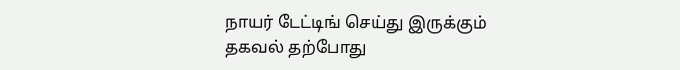நாயர் டேட்டிங் செய்து இருக்கும் தகவல் தற்போது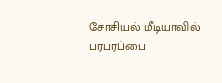சோசியல் மீடியாவில் பரபரப்பை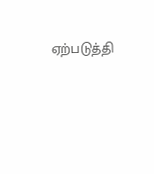ஏற்படுத்தி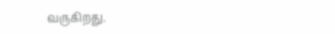வருகிறது.